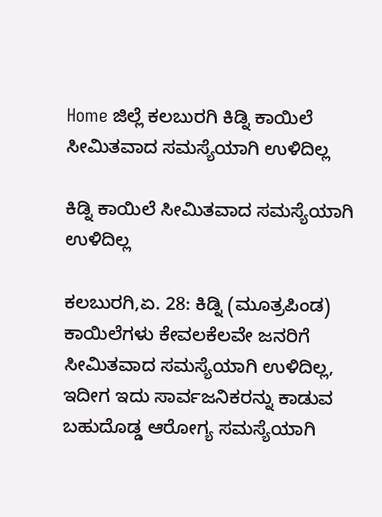Home ಜಿಲ್ಲೆ ಕಲಬುರಗಿ ಕಿಡ್ನಿ ಕಾಯಿಲೆ ಸೀಮಿತವಾದ ಸಮಸ್ಯೆಯಾಗಿ ಉಳಿದಿಲ್ಲ

ಕಿಡ್ನಿ ಕಾಯಿಲೆ ಸೀಮಿತವಾದ ಸಮಸ್ಯೆಯಾಗಿ ಉಳಿದಿಲ್ಲ

ಕಲಬುರಗಿ,ಏ. 28: ಕಿಡ್ನಿ (ಮೂತ್ರಪಿಂಡ) ಕಾಯಿಲೆಗಳು ಕೇವಲಕೆಲವೇ ಜನರಿಗೆ ಸೀಮಿತವಾದ ಸಮಸ್ಯೆಯಾಗಿ ಉಳಿದಿಲ್ಲ, ಇದೀಗ ಇದು ಸಾರ್ವಜನಿಕರನ್ನು ಕಾಡುವ ಬಹುದೊಡ್ಡ ಆರೋಗ್ಯ ಸಮಸ್ಯೆಯಾಗಿ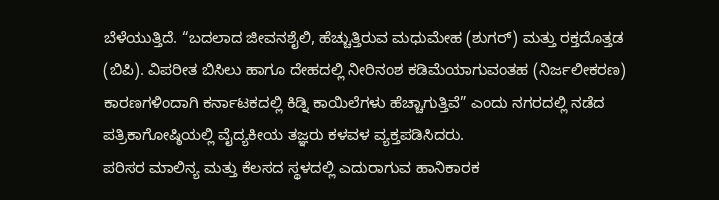ಬೆಳೆಯುತ್ತಿದೆ. “ಬದಲಾದ ಜೀವನಶೈಲಿ, ಹೆಚ್ಚುತ್ತಿರುವ ಮಧುಮೇಹ (ಶುಗರ್) ಮತ್ತು ರಕ್ತದೊತ್ತಡ (ಬಿಪಿ). ವಿಪರೀತ ಬಿಸಿಲು ಹಾಗೂ ದೇಹದಲ್ಲಿ ನೀರಿನಂಶ ಕಡಿಮೆಯಾಗುವಂತಹ (ನಿರ್ಜಲೀಕರಣ) ಕಾರಣಗಳಿಂದಾಗಿ ಕರ್ನಾಟಕದಲ್ಲಿ ಕಿಡ್ನಿ ಕಾಯಿಲೆಗಳು ಹೆಚ್ಚಾಗುತ್ತಿವೆ” ಎಂದು ನಗರದಲ್ಲಿ ನಡೆದ ಪತ್ರಿಕಾಗೋಷ್ಠಿಯಲ್ಲಿ ವೈದ್ಯಕೀಯ ತಜ್ಞರು ಕಳವಳ ವ್ಯಕ್ತಪಡಿಸಿದರು.
ಪರಿಸರ ಮಾಲಿನ್ಯ ಮತ್ತು ಕೆಲಸದ ಸ್ಥಳದಲ್ಲಿ ಎದುರಾಗುವ ಹಾನಿಕಾರಕ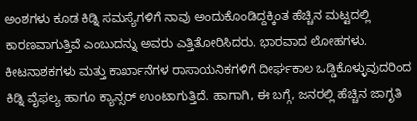ಅಂಶಗಳು ಕೂಡ ಕಿಡ್ನಿ ಸಮಸ್ಯೆಗಳಿಗೆ ನಾವು ಅಂದುಕೊಂಡಿದ್ದಕ್ಕಿಂತ ಹೆಚ್ಚಿನ ಮಟ್ಟದಲ್ಲಿ ಕಾರಣವಾಗುತ್ತಿವೆ ಎಂಬುದನ್ನು ಅವರು ಎತ್ತಿತೋರಿಸಿದರು. ಭಾರವಾದ ಲೋಹಗಳು. ಕೀಟನಾಶಕಗಳು ಮತ್ತು ಕಾರ್ಖಾನೆಗಳ ರಾಸಾಯನಿಕಗಳಿಗೆ ದೀರ್ಘಕಾಲ ಒಡ್ಡಿಕೊಳ್ಳುವುದರಿಂದ ಕಿಡ್ನಿ ವೈಫಲ್ಯ ಹಾಗೂ ಕ್ಯಾನ್ಸರ್ ಉಂಟಾಗುತ್ತಿದೆ. ಹಾಗಾಗಿ, ಈ ಬಗ್ಗೆ, ಜನರಲ್ಲಿ ಹೆಚ್ಚಿನ ಜಾಗೃತಿ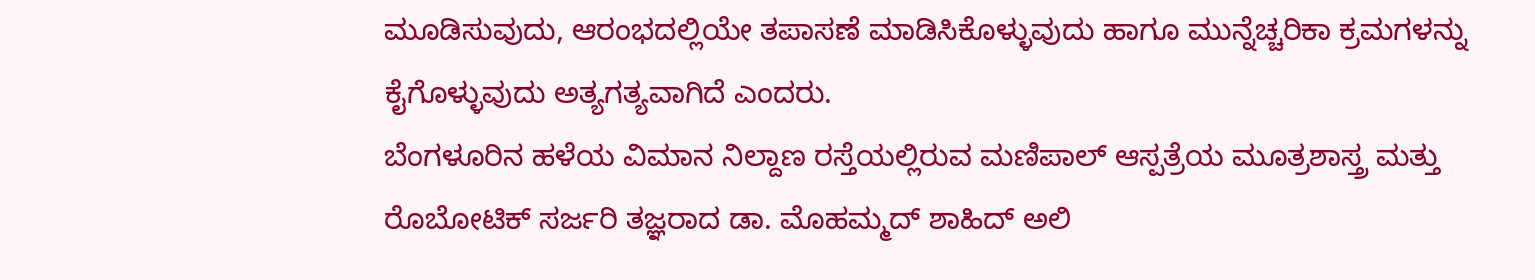ಮೂಡಿಸುವುದು, ಆರಂಭದಲ್ಲಿಯೇ ತಪಾಸಣೆ ಮಾಡಿಸಿಕೊಳ್ಳುವುದು ಹಾಗೂ ಮುನ್ನೆಚ್ಚರಿಕಾ ಕ್ರಮಗಳನ್ನು ಕೈಗೊಳ್ಳುವುದು ಅತ್ಯಗತ್ಯವಾಗಿದೆ ಎಂದರು.
ಬೆಂಗಳೂರಿನ ಹಳೆಯ ವಿಮಾನ ನಿಲ್ದಾಣ ರಸ್ತೆಯಲ್ಲಿರುವ ಮಣಿಪಾಲ್ ಆಸ್ಪತ್ರೆಯ ಮೂತ್ರಶಾಸ್ತ್ರ ಮತ್ತು ರೊಬೋಟಿಕ್ ಸರ್ಜರಿ ತಜ್ಞರಾದ ಡಾ. ಮೊಹಮ್ಮದ್ ಶಾಹಿದ್ ಅಲಿ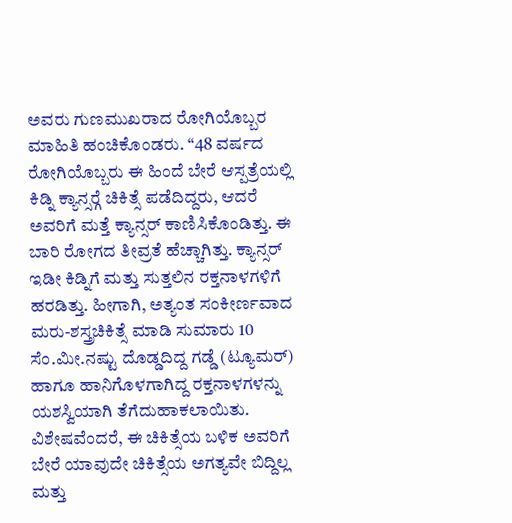ಅವರು ಗುಣಮುಖರಾದ ರೋಗಿಯೊಬ್ಬರ ಮಾಹಿತಿ ಹಂಚಿಕೊಂಡರು. “48 ವರ್ಷದ ರೋಗಿಯೊಬ್ಬರು ಈ ಹಿಂದೆ ಬೇರೆ ಆಸ್ಪತ್ರೆಯಲ್ಲಿ ಕಿಡ್ನಿ ಕ್ಯಾನ್ಸರ್‍ಗೆ ಚಿಕಿತ್ಸೆ ಪಡೆದಿದ್ದರು, ಆದರೆ ಅವರಿಗೆ ಮತ್ತೆ ಕ್ಯಾನ್ಸರ್ ಕಾಣಿಸಿಕೊಂಡಿತ್ತು. ಈ ಬಾರಿ ರೋಗದ ತೀವ್ರತೆ ಹೆಚ್ಚಾಗಿತ್ತು. ಕ್ಯಾನ್ಸರ್ ಇಡೀ ಕಿಡ್ನಿಗೆ ಮತ್ತು ಸುತ್ತಲಿನ ರಕ್ತನಾಳಗಳಿಗೆ ಹರಡಿತ್ತು. ಹೀಗಾಗಿ, ಅತ್ಯಂತ ಸಂಕೀರ್ಣವಾದ ಮರು-ಶಸ್ತ್ರಚಿಕಿತ್ಸೆ ಮಾಡಿ ಸುಮಾರು 10 ಸೆಂ.ಮೀ.ನಷ್ಟು ದೊಡ್ಡದಿದ್ದ ಗಡ್ಡೆ (ಟ್ಯೂಮರ್) ಹಾಗೂ ಹಾನಿಗೊಳಗಾಗಿದ್ದ ರಕ್ತನಾಳಗಳನ್ನು ಯಶಸ್ವಿಯಾಗಿ ತೆಗೆದುಹಾಕಲಾಯಿತು. ವಿಶೇಷವೆಂದರೆ, ಈ ಚಿಕಿತ್ಸೆಯ ಬಳಿಕ ಅವರಿಗೆ ಬೇರೆ ಯಾವುದೇ ಚಿಕಿತ್ಸೆಯ ಅಗತ್ಯವೇ ಬಿದ್ದಿಲ್ಲ ಮತ್ತು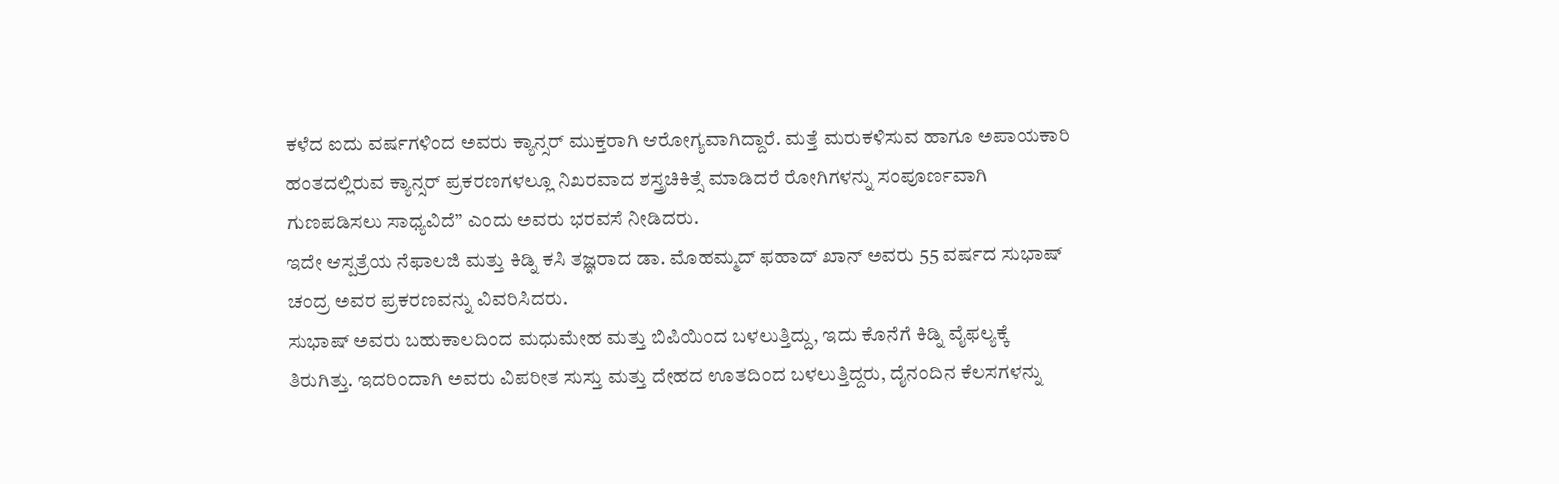ಕಳೆದ ಐದು ವರ್ಷಗಳಿಂದ ಅವರು ಕ್ಯಾನ್ಸರ್ ಮುಕ್ತರಾಗಿ ಆರೋಗ್ಯವಾಗಿದ್ದಾರೆ. ಮತ್ತೆ ಮರುಕಳಿಸುವ ಹಾಗೂ ಅಪಾಯಕಾರಿ ಹಂತದಲ್ಲಿರುವ ಕ್ಯಾನ್ಸರ್ ಪ್ರಕರಣಗಳಲ್ಲೂ ನಿಖರವಾದ ಶಸ್ತ್ರಚಿಕಿತ್ಸೆ ಮಾಡಿದರೆ ರೋಗಿಗಳನ್ನು ಸಂಪೂರ್ಣವಾಗಿ ಗುಣಪಡಿಸಲು ಸಾಧ್ಯವಿದೆ” ಎಂದು ಅವರು ಭರವಸೆ ನೀಡಿದರು.
ಇದೇ ಆಸ್ಪತ್ರೆಯ ನೆಫಾಲಜಿ ಮತ್ತು ಕಿಡ್ನಿ ಕಸಿ ತಜ್ಞರಾದ ಡಾ. ಮೊಹಮ್ಮದ್ ಫಹಾದ್ ಖಾನ್ ಅವರು 55 ವರ್ಷದ ಸುಭಾಷ್ ಚಂದ್ರ ಅವರ ಪ್ರಕರಣವನ್ನು ವಿವರಿಸಿದರು.
ಸುಭಾಷ್ ಅವರು ಬಹುಕಾಲದಿಂದ ಮಧುಮೇಹ ಮತ್ತು ಬಿಪಿಯಿಂದ ಬಳಲುತ್ತಿದ್ದು, ಇದು ಕೊನೆಗೆ ಕಿಡ್ನಿ ವೈಫಲ್ಯಕ್ಕೆ ತಿರುಗಿತ್ತು. ಇದರಿಂದಾಗಿ ಅವರು ವಿಪರೀತ ಸುಸ್ತು ಮತ್ತು ದೇಹದ ಊತದಿಂದ ಬಳಲುತ್ತಿದ್ದರು, ದೈನಂದಿನ ಕೆಲಸಗಳನ್ನು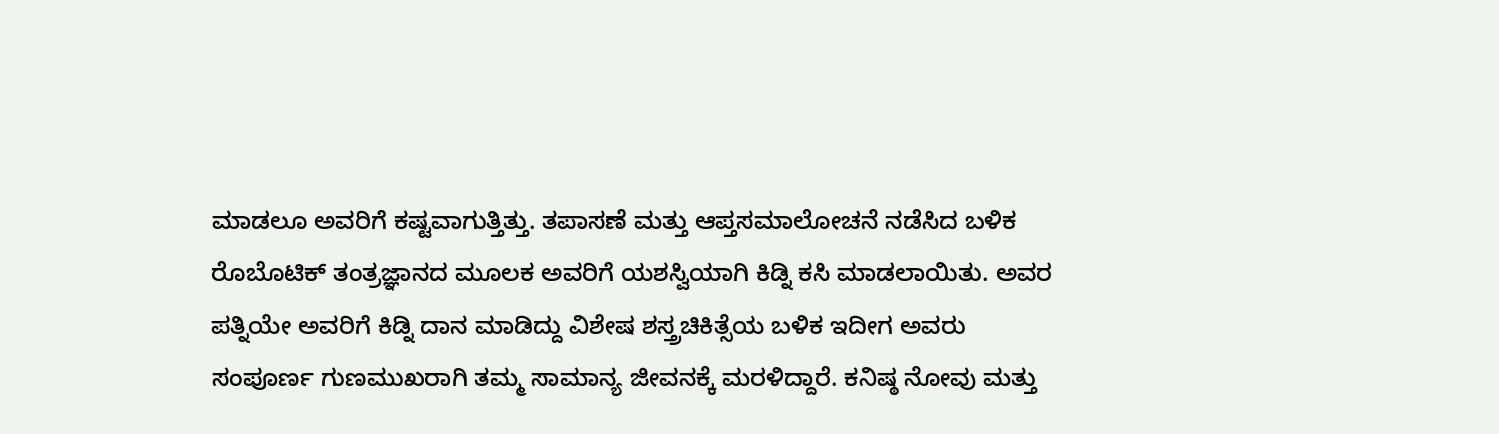ಮಾಡಲೂ ಅವರಿಗೆ ಕಷ್ಟವಾಗುತ್ತಿತ್ತು. ತಪಾಸಣೆ ಮತ್ತು ಆಪ್ತಸಮಾಲೋಚನೆ ನಡೆಸಿದ ಬಳಿಕ ರೊಬೊಟಿಕ್ ತಂತ್ರಜ್ಞಾನದ ಮೂಲಕ ಅವರಿಗೆ ಯಶಸ್ವಿಯಾಗಿ ಕಿಡ್ನಿ ಕಸಿ ಮಾಡಲಾಯಿತು. ಅವರ ಪತ್ನಿಯೇ ಅವರಿಗೆ ಕಿಡ್ನಿ ದಾನ ಮಾಡಿದ್ದು ವಿಶೇಷ ಶಸ್ತ್ರಚಿಕಿತ್ಸೆಯ ಬಳಿಕ ಇದೀಗ ಅವರು ಸಂಪೂರ್ಣ ಗುಣಮುಖರಾಗಿ ತಮ್ಮ ಸಾಮಾನ್ಯ ಜೀವನಕ್ಕೆ ಮರಳಿದ್ದಾರೆ. ಕನಿಷ್ಠ ನೋವು ಮತ್ತು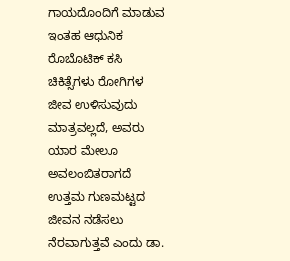ಗಾಯದೊಂದಿಗೆ ಮಾಡುವ ಇಂತಹ ಆಧುನಿಕ ರೊಬೊಟಿಕ್ ಕಸಿ ಚಿಕಿತ್ಸೆಗಳು ರೋಗಿಗಳ ಜೀವ ಉಳಿಸುವುದು ಮಾತ್ರವಲ್ಲದೆ, ಅವರು ಯಾರ ಮೇಲೂ ಅವಲಂಬಿತರಾಗದೆ ಉತ್ತಮ ಗುಣಮಟ್ಟದ ಜೀವನ ನಡೆಸಲು ನೆರವಾಗುತ್ತವೆ ಎಂದು ಡಾ.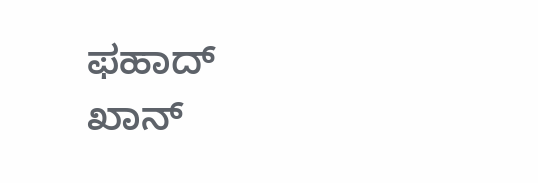ಫಹಾದ್ ಖಾನ್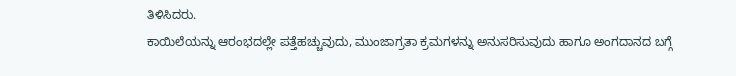ತಿಳಿಸಿದರು.
ಕಾಯಿಲೆಯನ್ನು ಆರಂಭದಲ್ಲೇ ಪತ್ತೆಹಚ್ಚುವುದು, ಮುಂಜಾಗ್ರತಾ ಕ್ರಮಗಳನ್ನು ಅನುಸರಿಸುವುದು ಹಾಗೂ ಅಂಗದಾನದ ಬಗ್ಗೆ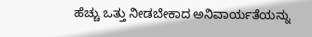ಹೆಚ್ಚು ಒತ್ತು ನೀಡಬೇಕಾದ ಅನಿವಾರ್ಯತೆಯನ್ನು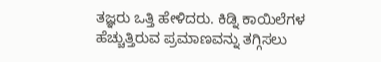ತಜ್ಞರು ಒತ್ತಿ ಹೇಳಿದರು. ಕಿಡ್ನಿ ಕಾಯಿಲೆಗಳ ಹೆಚ್ಚುತ್ತಿರುವ ಪ್ರಮಾಣವನ್ನು ತಗ್ಗಿಸಲು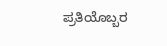ಪ್ರತಿಯೊಬ್ಬರ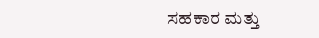ಸಹಕಾರ ಮತ್ತು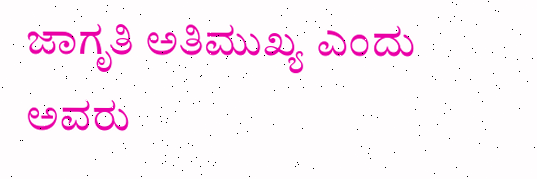ಜಾಗೃತಿ ಅತಿಮುಖ್ಯ ಎಂದು ಅವರು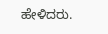ಹೇಳಿದರು.